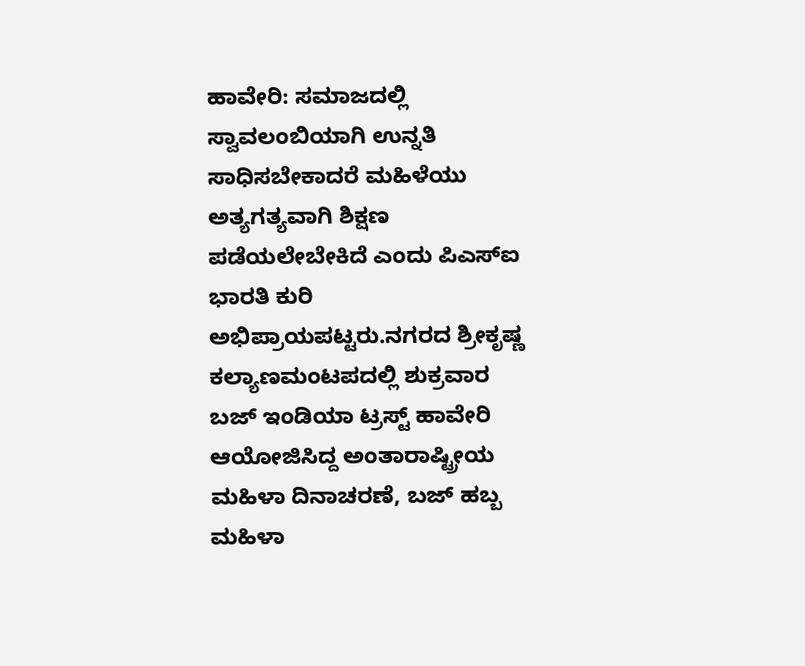ಹಾವೇರಿ: ಸಮಾಜದಲ್ಲಿ ಸ್ವಾವಲಂಬಿಯಾಗಿ ಉನ್ನತಿ ಸಾಧಿಸಬೇಕಾದರೆ ಮಹಿಳೆಯು ಅತ್ಯಗತ್ಯವಾಗಿ ಶಿಕ್ಷಣ ಪಡೆಯಲೇಬೇಕಿದೆ ಎಂದು ಪಿಎಸ್ಐ ಭಾರತಿ ಕುರಿ ಅಭಿಪ್ರಾಯಪಟ್ಟರು.ನಗರದ ಶ್ರೀಕೃಷ್ಣ ಕಲ್ಯಾಣಮಂಟಪದಲ್ಲಿ ಶುಕ್ರವಾರ ಬಜ್ ಇಂಡಿಯಾ ಟ್ರಸ್ಟ್ ಹಾವೇರಿ ಆಯೋಜಿಸಿದ್ದ ಅಂತಾರಾಷ್ಟ್ರೀಯ ಮಹಿಳಾ ದಿನಾಚರಣೆ, ಬಜ್ ಹಬ್ಬ ಮಹಿಳಾ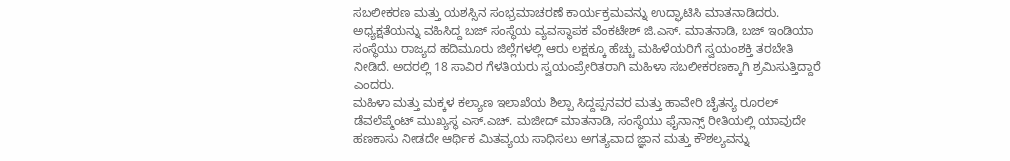ಸಬಲೀಕರಣ ಮತ್ತು ಯಶಸ್ಸಿನ ಸಂಭ್ರಮಾಚರಣೆ ಕಾರ್ಯಕ್ರಮವನ್ನು ಉದ್ಘಾಟಿಸಿ ಮಾತನಾಡಿದರು.
ಅಧ್ಯಕ್ಷತೆಯನ್ನು ವಹಿಸಿದ್ದ ಬಜ್ ಸಂಸ್ಥೆಯ ವ್ಯವಸ್ಥಾಪಕ ವೆಂಕಟೇಶ್ ಜಿ.ಎಸ್. ಮಾತನಾಡಿ, ಬಜ್ ಇಂಡಿಯಾ ಸಂಸ್ಥೆಯು ರಾಜ್ಯದ ಹದಿಮೂರು ಜಿಲ್ಲೆಗಳಲ್ಲಿ ಆರು ಲಕ್ಷಕ್ಕೂ ಹೆಚ್ಚು ಮಹಿಳೆಯರಿಗೆ ಸ್ವಯಂಶಕ್ತಿ ತರಬೇತಿ ನೀಡಿದೆ. ಅದರಲ್ಲಿ 18 ಸಾವಿರ ಗೆಳತಿಯರು ಸ್ವಯಂಪ್ರೇರಿತರಾಗಿ ಮಹಿಳಾ ಸಬಲೀಕರಣಕ್ಕಾಗಿ ಶ್ರಮಿಸುತ್ತಿದ್ದಾರೆ ಎಂದರು.
ಮಹಿಳಾ ಮತ್ತು ಮಕ್ಕಳ ಕಲ್ಯಾಣ ಇಲಾಖೆಯ ಶಿಲ್ಪಾ ಸಿದ್ದಪ್ಪನವರ ಮತ್ತು ಹಾವೇರಿ ಚೈತನ್ಯ ರೂರಲ್ ಡೆವಲೆಪ್ಮೆಂಟ್ ಮುಖ್ಯಸ್ಥ ಎಸ್.ಎಚ್. ಮಜೀದ್ ಮಾತನಾಡಿ, ಸಂಸ್ಥೆಯು ಫೈನಾನ್ಸ್ ರೀತಿಯಲ್ಲಿ ಯಾವುದೇ ಹಣಕಾಸು ನೀಡದೇ ಆರ್ಥಿಕ ಮಿತವ್ಯಯ ಸಾಧಿಸಲು ಅಗತ್ಯವಾದ ಜ್ಞಾನ ಮತ್ತು ಕೌಶಲ್ಯವನ್ನು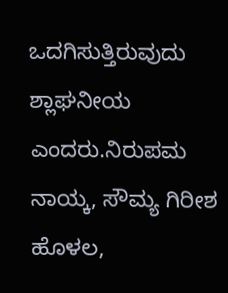ಒದಗಿಸುತ್ತಿರುವುದು ಶ್ಲಾಘನೀಯ ಎಂದರು.ನಿರುಪಮ ನಾಯ್ಕ, ಸೌಮ್ಯ ಗಿರೀಶ ಹೊಳಲ,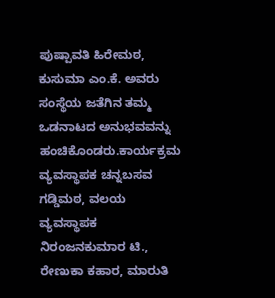ಪುಷ್ಪಾವತಿ ಹಿರೇಮಠ, ಕುಸುಮಾ ಎಂ.ಕೆ. ಅವರು ಸಂಸ್ಥೆಯ ಜತೆಗಿನ ತಮ್ಮ ಒಡನಾಟದ ಅನುಭವವನ್ನು ಹಂಚಿಕೊಂಡರು.ಕಾರ್ಯಕ್ರಮ ವ್ಯವಸ್ಥಾಪಕ ಚನ್ನಬಸವ ಗಡ್ಡಿಮಠ, ವಲಯ ವ್ಯವಸ್ಥಾಪಕ ನಿರಂಜನಕುಮಾರ ಟಿ., ರೇಣುಕಾ ಕಹಾರ, ಮಾರುತಿ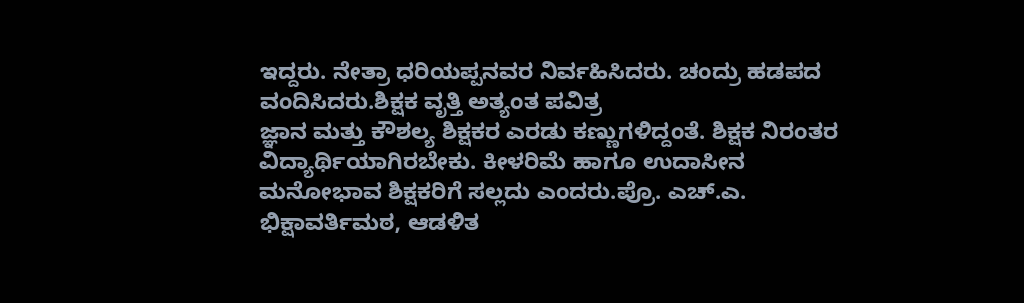ಇದ್ದರು. ನೇತ್ರಾ ಧರಿಯಪ್ಪನವರ ನಿರ್ವಹಿಸಿದರು. ಚಂದ್ರು ಹಡಪದ ವಂದಿಸಿದರು.ಶಿಕ್ಷಕ ವೃತ್ತಿ ಅತ್ಯಂತ ಪವಿತ್ರ
ಜ್ಞಾನ ಮತ್ತು ಕೌಶಲ್ಯ ಶಿಕ್ಷಕರ ಎರಡು ಕಣ್ಣುಗಳಿದ್ದಂತೆ. ಶಿಕ್ಷಕ ನಿರಂತರ ವಿದ್ಯಾರ್ಥಿಯಾಗಿರಬೇಕು. ಕೀಳರಿಮೆ ಹಾಗೂ ಉದಾಸೀನ ಮನೋಭಾವ ಶಿಕ್ಷಕರಿಗೆ ಸಲ್ಲದು ಎಂದರು.ಪ್ರೊ. ಎಚ್.ಎ. ಭಿಕ್ಷಾವರ್ತಿಮಠ, ಆಡಳಿತ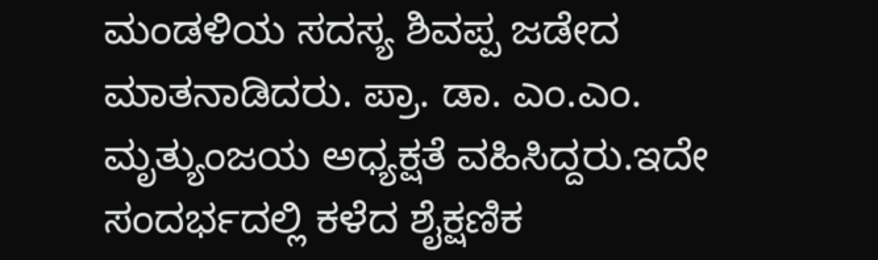ಮಂಡಳಿಯ ಸದಸ್ಯ ಶಿವಪ್ಪ ಜಡೇದ ಮಾತನಾಡಿದರು. ಪ್ರಾ. ಡಾ. ಎಂ.ಎಂ. ಮೃತ್ಯುಂಜಯ ಅಧ್ಯಕ್ಷತೆ ವಹಿಸಿದ್ದರು.ಇದೇ ಸಂದರ್ಭದಲ್ಲಿ ಕಳೆದ ಶೈಕ್ಷಣಿಕ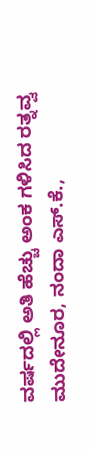ವರ್ಷದಲ್ಲಿ ಅತಿ ಹೆಚ್ಚು ಅಂಕ ಗಳಿಸಿದ ರತ್ನವ್ವ ಮುದೇನೂರ, ನಂದಾ ಎಸ್.ಕೆ.,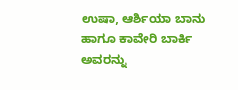ಉಷಾ, ಆರ್ಶಿಯಾ ಬಾನು ಹಾಗೂ ಕಾವೇರಿ ಬಾರ್ಕಿ ಅವರನ್ನು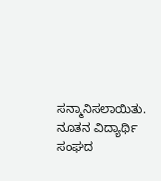ಸನ್ಮಾನಿಸಲಾಯಿತು. ನೂತನ ವಿದ್ಯಾರ್ಥಿ ಸಂಘದ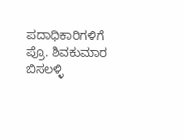ಪದಾಧಿಕಾರಿಗಳಿಗೆ ಪ್ರೊ. ಶಿವಕುಮಾರ ಬಿಸಲಳ್ಳಿ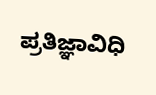ಪ್ರತಿಜ್ಞಾವಿಧಿ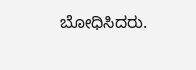ಬೋಧಿಸಿದರು.